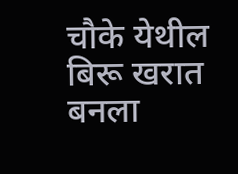चौके येथील बिरू खरात बनला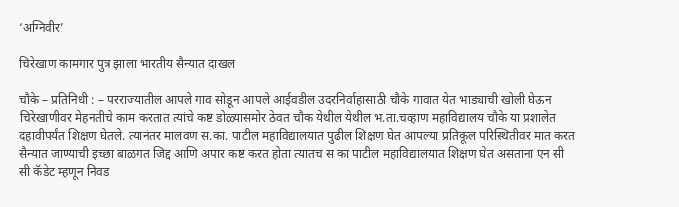‘अग्निवीर’

चिरेखाण कामगार पुत्र झाला भारतीय सैन्यात दाखल

चौके – प्रतिनिधी : – परराज्यातील आपले गाव सोडून आपले आईवडील उदरनिर्वाहासाठी चौके गावात येत भाड्याची खोली घेऊन चिरेखाणीवर मेहनतीचे काम करतात त्यांचे कष्ट डोळ्यासमोर ठेवत चौक येथील येथील भ.ता.चव्हाण महाविद्यालय चौके या प्रशालेत दहावीपर्यंत शिक्षण घेतले. त्यानंतर मालवण स.का. पाटील महाविद्यालयात पुढील शिक्षण घेत आपल्या प्रतिकूल परिस्थितीवर मात करत सैन्यात जाण्याची इच्छा बाळगत जिद्द आणि अपार कष्ट करत होता त्यातच स का पाटील महाविद्यालयात शिक्षण घेत असताना एन सी सी कॅडेट म्हणून निवड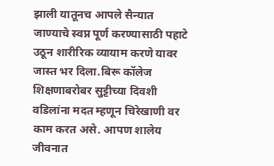झाली यातूनच आपले सैन्यात जाण्याचे स्वप्न पूर्ण करण्यासाठी पहाटे उठून शारीरिक व्यायाम करणे यावर जास्त भर दिला.बिरू कॉलेज शिक्षणाबरोबर सुट्टीच्या दिवशी वडिलांना मदत म्हणून चिरेखाणी वर काम करत असे. आपण शालेय जीवनात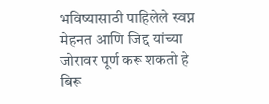भविष्यासाठी पाहिलेले स्वप्न मेहनत आणि जिद्द यांच्या जोरावर पूर्ण करू शकतो हे बिरू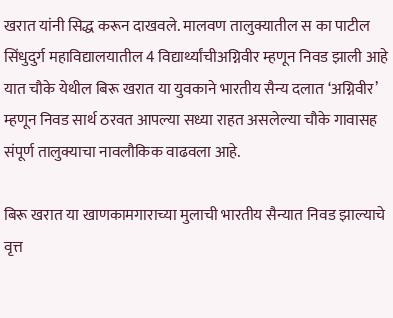खरात यांनी सिद्ध करून दाखवले. मालवण तालुक्यातील स का पाटील सिंधुदुर्ग महाविद्यालयातील 4 विद्यार्थ्यांचीअग्निवीर म्हणून निवड झाली आहे यात चौके येथील बिरू खरात या युवकाने भारतीय सैन्य दलात ‘अग्निवीर’ म्हणून निवड सार्थ ठरवत आपल्या सध्या राहत असलेल्या चौके गावासह संपूर्ण तालुक्याचा नावलौकिक वाढवला आहे.

बिरू खरात या खाणकामगाराच्या मुलाची भारतीय सैन्यात निवड झाल्याचे वृत्त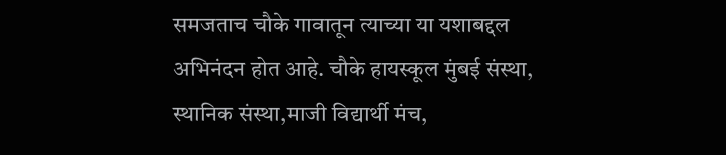समजताच चौके गावातून त्याच्या या यशाबद्दल अभिनंदन होत आहे. चौके हायस्कूल मुंबई संस्था, स्थानिक संस्था,माजी विद्यार्थी मंच,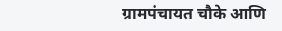ग्रामपंचायत चौके आणि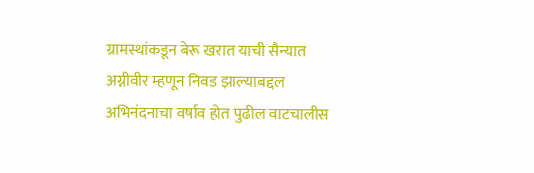ग्रामस्थांकडून बेरू खरात याची सैन्यात अग्नीवीर म्हणून निवड झाल्याबद्दल अभिनंदनाचा वर्षाव होत पुढील वाटचालीस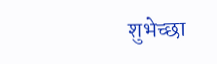शुभेच्छा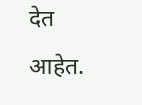देत आहेत.